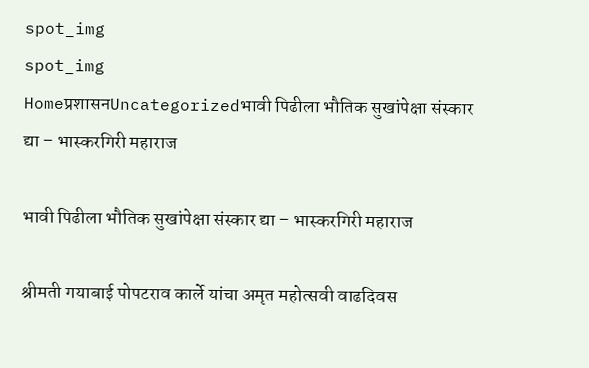spot_img
spot_img
Homeप्रशासनUncategorizedभावी पिढीला भौतिक सुखांपेक्षा संस्कार द्या – भास्करगिरी महाराज

भावी पिढीला भौतिक सुखांपेक्षा संस्कार द्या – भास्करगिरी महाराज

श्रीमती गयाबाई पोपटराव कार्ले यांचा अमृत महोत्सवी वाढदिवस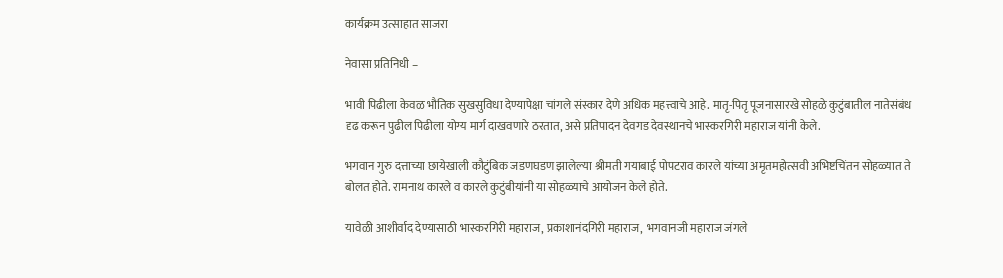कार्यक्रम उत्साहात साजरा

नेवासा प्रतिनिधी –

भावी पिढीला केवळ भौतिक सुखसुविधा देण्यापेक्षा चांगले संस्कार देणे अधिक महत्त्वाचे आहे. मातृ-पितृ पूजनासारखे सोहळे कुटुंबातील नातेसंबंध दृढ करून पुढील पिढीला योग्य मार्ग दाखवणारे ठरतात, असे प्रतिपादन देवगड देवस्थानचे भास्करगिरी महाराज यांनी केले.

भगवान गुरु दत्ताच्या छायेखाली कौटुंबिक जडणघडण झालेल्या श्रीमती गयाबाई पोपटराव कारले यांच्या अमृतमहोत्सवी अभिष्टचिंतन सोहळ्यात ते बोलत होते. रामनाथ कारले व कारले कुटुंबीयांनी या सोहळ्याचे आयोजन केले होते.

यावेळी आशीर्वाद देण्यासाठी भास्करगिरी महाराज, प्रकाशानंदगिरी महाराज,  भगवानजी महाराज जंगले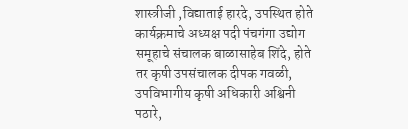शास्त्रीजी ,विद्याताई हारदे, उपस्थित होते कार्यक्रमाचे अध्यक्ष पदी पंचगंगा उद्योग समूहाचे संचालक बाळासाहेब शिंदे, होते तर कृषी उपसंचालक दीपक गवळी, उपविभागीय कृषी अधिकारी अश्विनी पठारे,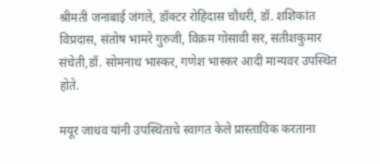श्रीमती जनाबाई जंगले, डॉक्टर रोहिदास चौधरी, डॉ. शशिकांत विप्रदास, संतोष भामरे गुरुजी, विक्रम गोसावी सर, सतीशकुमार संचेती,डॉ. सोमनाथ भास्कर, गणेश भास्कर आदी मान्यवर उपस्थित होते.

मयूर जाधव यांनी उपस्थिताचे स्वागत केले प्रास्ताविक करताना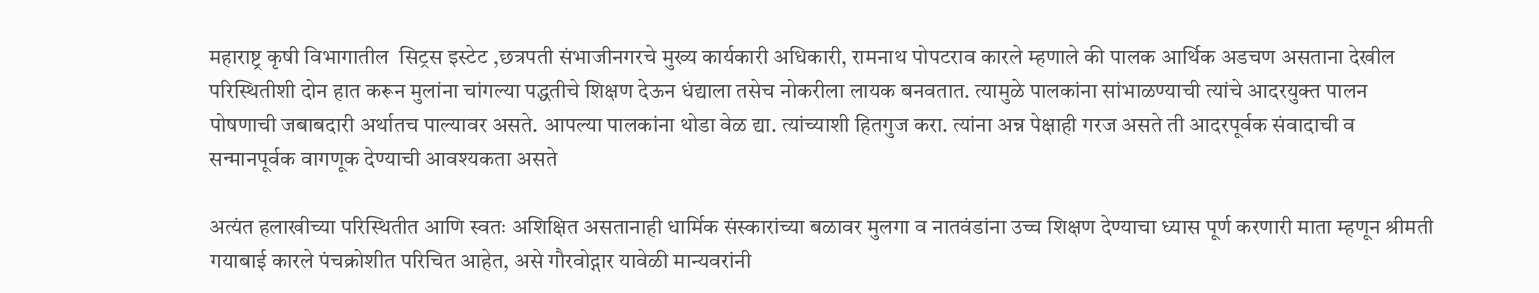महाराष्ट्र कृषी विभागातील  सिट्रस इस्टेट ,छत्रपती संभाजीनगरचे मुख्य कार्यकारी अधिकारी, रामनाथ पोपटराव कारले म्हणाले की पालक आर्थिक अडचण असताना देखील परिस्थितीशी दोन हात करून मुलांना चांगल्या पद्धतीचे शिक्षण देऊन धंद्याला तसेच नोकरीला लायक बनवतात. त्यामुळे पालकांना सांभाळण्याची त्यांचे आदरयुक्त पालन पोषणाची जबाबदारी अर्थातच पाल्यावर असते. आपल्या पालकांना थोडा वेळ द्या. त्यांच्याशी हितगुज करा. त्यांना अन्न पेक्षाही गरज असते ती आदरपूर्वक संवादाची व सन्मानपूर्वक वागणूक देण्याची आवश्यकता असते

अत्यंत हलाखीच्या परिस्थितीत आणि स्वतः अशिक्षित असतानाही धार्मिक संस्कारांच्या बळावर मुलगा व नातवंडांना उच्च शिक्षण देण्याचा ध्यास पूर्ण करणारी माता म्हणून श्रीमती गयाबाई कारले पंचक्रोशीत परिचित आहेत, असे गौरवोद्गार यावेळी मान्यवरांनी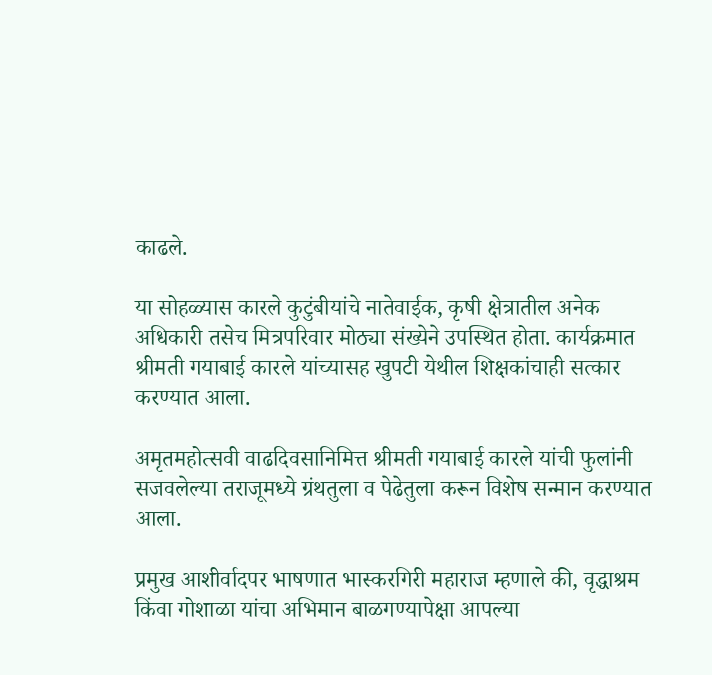काढले.

या सोहळ्यास कारले कुटुंबीयांचे नातेवाईक, कृषी क्षेत्रातील अनेक अधिकारी तसेच मित्रपरिवार मोठ्या संख्येने उपस्थित होता. कार्यक्रमात श्रीमती गयाबाई कारले यांच्यासह खुपटी येथील शिक्षकांचाही सत्कार करण्यात आला.

अमृतमहोत्सवी वाढदिवसानिमित्त श्रीमती गयाबाई कारले यांची फुलांनी सजवलेल्या तराजूमध्ये ग्रंथतुला व पेढेतुला करून विशेष सन्मान करण्यात आला.

प्रमुख आशीर्वादपर भाषणात भास्करगिरी महाराज म्हणाले की, वृद्धाश्रम किंवा गोशाळा यांचा अभिमान बाळगण्यापेक्षा आपल्या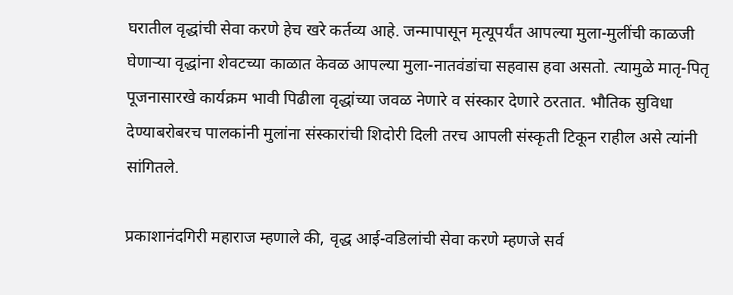घरातील वृद्धांची सेवा करणे हेच खरे कर्तव्य आहे. जन्मापासून मृत्यूपर्यंत आपल्या मुला-मुलींची काळजी घेणाऱ्या वृद्धांना शेवटच्या काळात केवळ आपल्या मुला-नातवंडांचा सहवास हवा असतो. त्यामुळे मातृ-पितृ पूजनासारखे कार्यक्रम भावी पिढीला वृद्धांच्या जवळ नेणारे व संस्कार देणारे ठरतात. भौतिक सुविधा देण्याबरोबरच पालकांनी मुलांना संस्कारांची शिदोरी दिली तरच आपली संस्कृती टिकून राहील असे त्यांनी सांगितले.

प्रकाशानंदगिरी महाराज म्हणाले की, वृद्ध आई-वडिलांची सेवा करणे म्हणजे सर्व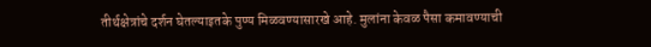तीर्थक्षेत्रांचे दर्शन घेतल्याइतके पुण्य मिळवण्यासारखे आहे. मुलांना केवळ पैसा कमावण्याची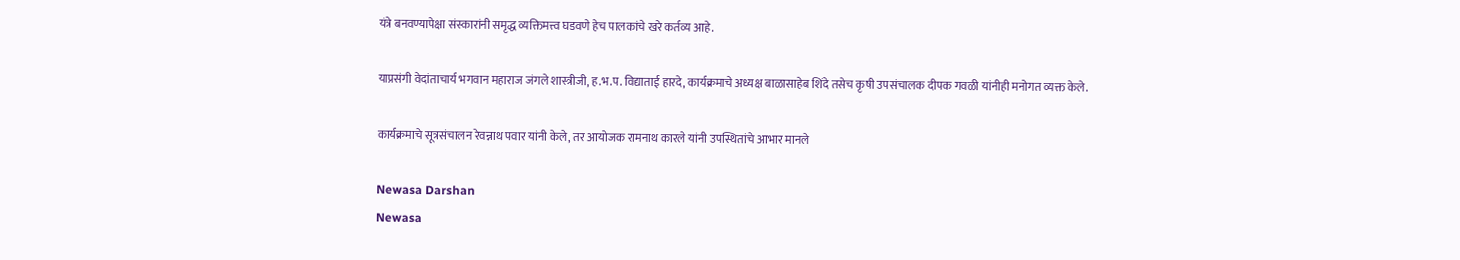यंत्रे बनवण्यापेक्षा संस्कारांनी समृद्ध व्यक्तिमत्त्व घडवणे हेच पालकांचे खरे कर्तव्य आहे.

याप्रसंगी वेदांताचार्य भगवान महाराज जंगले शास्त्रीजी, ह.भ.प. विद्याताई हारदे, कार्यक्रमाचे अध्यक्ष बाळासाहेब शिंदे तसेच कृषी उपसंचालक दीपक गवळी यांनीही मनोगत व्यक्त केले.

कार्यक्रमाचे सूत्रसंचालन रेवन्नाथ पवार यांनी केले, तर आयोजक रामनाथ कारले यांनी उपस्थितांचे आभार मानले

Newasa Darshan
Newasa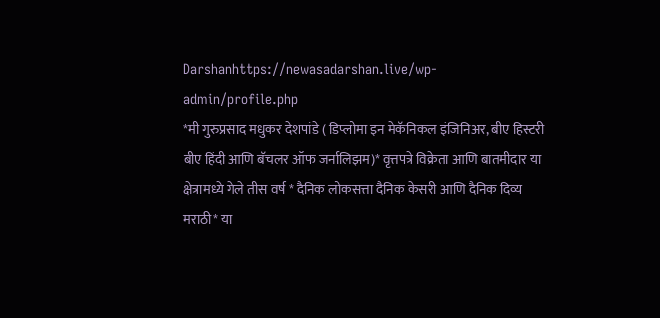Darshanhttps://newasadarshan.live/wp-admin/profile.php
*मी गुरुप्रसाद मधुकर देशपांडे ( डिप्लोमा इन मेकॅनिकल इंजिनिअर, बीए हिस्टरी बीए हिंदी आणि बॅचलर ऑफ जर्नालिझम)* वृत्तपत्रे विक्रेता आणि बातमीदार या क्षेत्रामध्ये गेले तीस वर्ष * दैनिक लोकसत्ता दैनिक केसरी आणि दैनिक दिव्य मराठी* या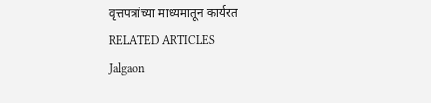वृत्तपत्रांच्या माध्यमातून कार्यरत
RELATED ARTICLES
Jalgaon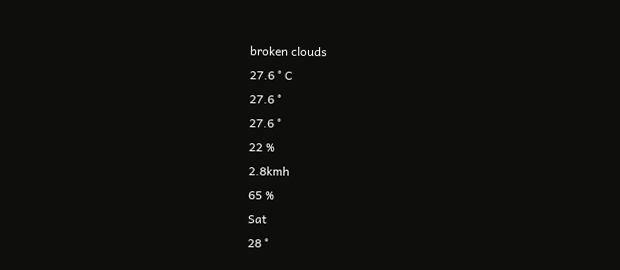broken clouds
27.6 ° C
27.6 °
27.6 °
22 %
2.8kmh
65 %
Sat
28 °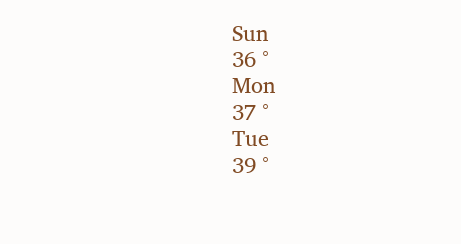Sun
36 °
Mon
37 °
Tue
39 °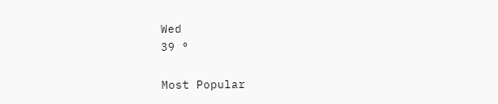Wed
39 °

Most Popular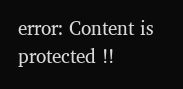error: Content is protected !!